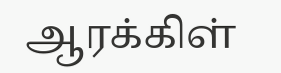ஆரக்கிள்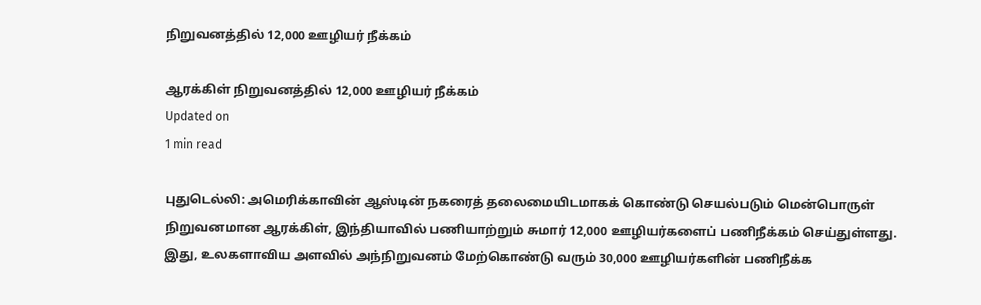நிறுவனத்தில் 12,000 ஊழியர் நீக்கம்

ஆரக்கிள் நிறுவனத்தில் 12,000 ஊழியர் நீக்கம்
Updated on
1 min read

புதுடெல்லி: அமெரிக்காவின் ஆஸ்டின் நகரைத் தலைமையிடமாகக் கொண்டு செயல்படும் மென்பொருள் நிறுவனமான ஆரக்கிள், இந்தியாவில் பணியாற்றும் சுமார் 12,000 ஊழியர்களைப் பணிநீக்கம் செய்துள்ளது. இது, உலகளாவிய அளவில் அந்நிறுவனம் மேற்கொண்டு வரும் 30,000 ஊழியர்களின் பணிநீக்க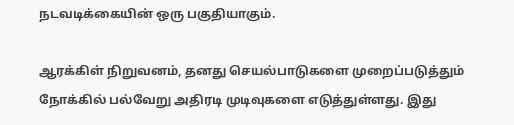நடவடிக்கையின் ஒரு பகுதியாகும்.

ஆரக்கிள் நிறுவனம், தனது செயல்பாடுகளை முறைப்படுத்தும் நோக்கில் பல்வேறு அதிரடி முடிவுகளை எடுத்துள்ளது. இது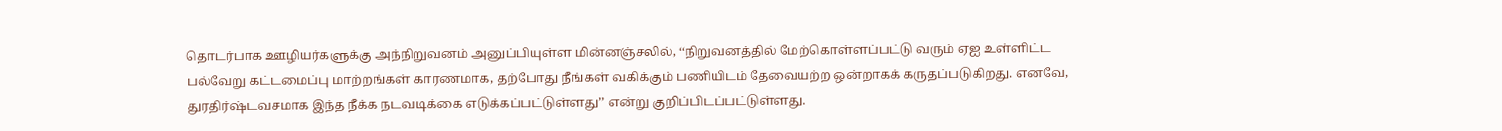தொடர்பாக ஊழியர்களுக்கு அந்நிறுவனம் அனுப்பியுள்ள மின்னஞ்சலில், ‘‘நிறுவனத்தில் மேற்கொள்ளப்பட்டு வரும் ஏஐ உள்ளிட்ட பல்வேறு கட்டமைப்பு மாற்றங்கள் காரணமாக, தற்போது நீங்கள் வகிக்கும் பணியிடம் தேவையற்ற ஒன்றாகக் கருதப்படுகிறது. எனவே, துரதிர்ஷ்டவசமாக இந்த நீக்க நடவடிக்கை எடுக்கப்பட்டுள்ளது’’ என்று குறிப்பிடப்பட்டுள்ளது.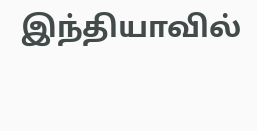இந்தியாவில்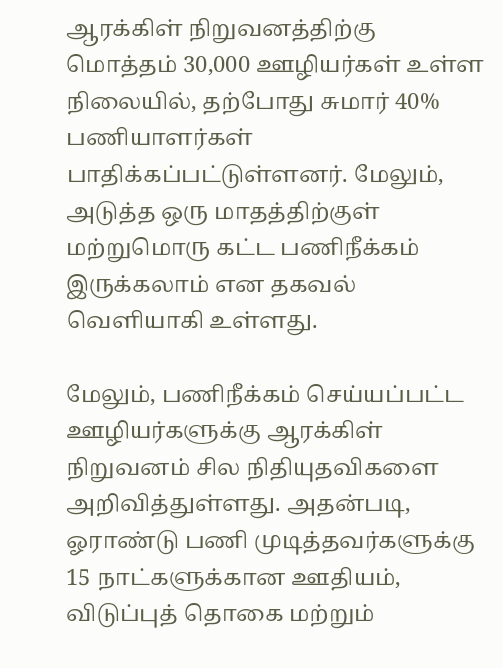ஆரக்கிள் நிறுவனத்திற்கு மொத்தம் 30,000 ஊழியர்கள் உள்ள நிலையில், தற்போது சுமார் 40% பணியாளர்கள் பாதிக்கப்பட்டுள்ளனர். மேலும், அடுத்த ஒரு மாதத்திற்குள் மற்றுமொரு கட்ட பணிநீக்கம் இருக்கலாம் என தகவல் வெளியாகி உள்ளது.

மேலும், பணிநீக்கம் செய்யப்பட்ட ஊழியர்களுக்கு ஆரக்கிள் நிறுவனம் சில நிதியுதவிகளை அறிவித்துள்ளது. அதன்படி, ஓராண்டு பணி முடித்தவர்களுக்கு 15 நாட்களுக்கான ஊதியம், விடுப்புத் தொகை மற்றும்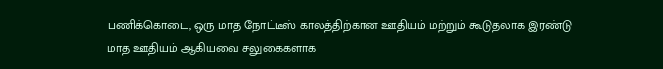பணிக்கொடை, ஒரு மாத நோட்டீஸ் காலத்திற்கான ஊதியம் மற்றும் கூடுதலாக இரண்டு மாத ஊதியம் ஆகியவை சலுகைகளாக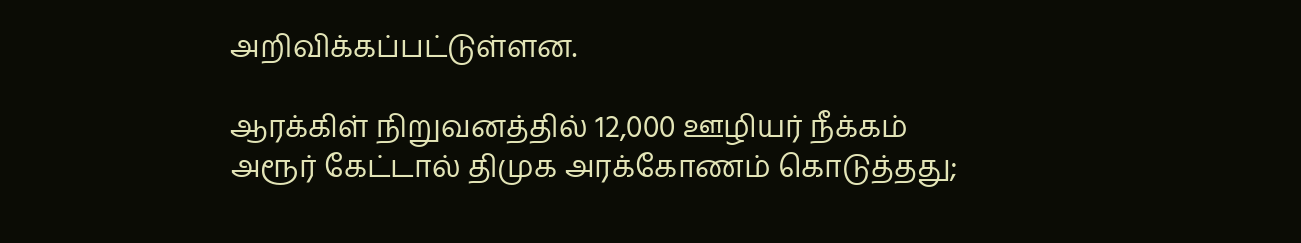அறிவிக்கப்பட்டுள்ளன.

ஆரக்கிள் நிறுவனத்தில் 12,000 ஊழியர் நீக்கம்
அரூர் கேட்டால் திமுக அரக்கோணம் கொடுத்தது;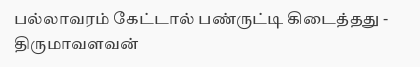பல்லாவரம் கேட்டால் பண்ருட்டி கிடைத்தது - திருமாவளவன்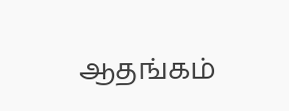ஆதங்கம்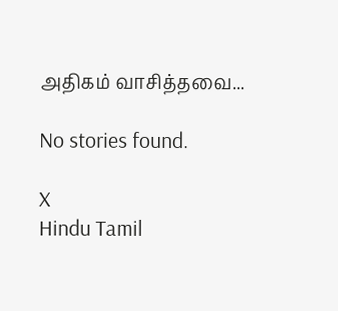அதிகம் வாசித்தவை...

No stories found.

X
Hindu Tamil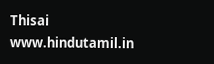Thisai
www.hindutamil.in